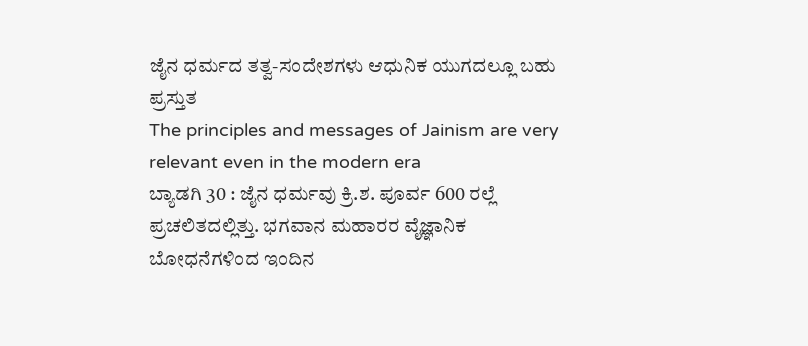ಜೈನ ಧರ್ಮದ ತತ್ವ-ಸಂದೇಶಗಳು ಆಧುನಿಕ ಯುಗದಲ್ಲೂ ಬಹು ಪ್ರಸ್ತುತ
The principles and messages of Jainism are very relevant even in the modern era
ಬ್ಯಾಡಗಿ 30 : ಜೈನ ಧರ್ಮವು ಕ್ರಿ.ಶ. ಪೂರ್ವ 600 ರಲ್ಲೆ ಪ್ರಚಲಿತದಲ್ಲಿತ್ತು. ಭಗವಾನ ಮಹಾರರ ವೈಜ್ಞಾನಿಕ ಬೋಧನೆಗಳಿಂದ ಇಂದಿನ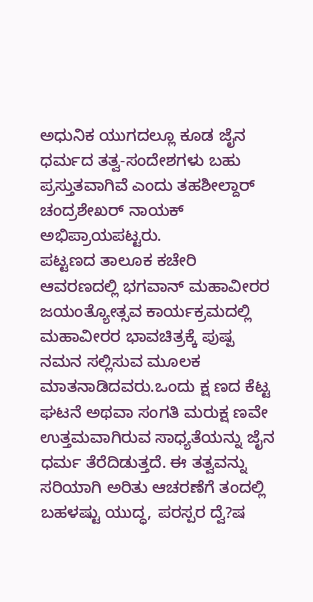ಅಧುನಿಕ ಯುಗದಲ್ಲೂ ಕೂಡ ಜೈನ ಧರ್ಮದ ತತ್ವ-ಸಂದೇಶಗಳು ಬಹು ಪ್ರಸ್ತುತವಾಗಿವೆ ಎಂದು ತಹಶೀಲ್ದಾರ್ ಚಂದ್ರಶೇಖರ್ ನಾಯಕ್ ಅಭಿಪ್ರಾಯಪಟ್ಟರು.
ಪಟ್ಟಣದ ತಾಲೂಕ ಕಚೇರಿ ಆವರಣದಲ್ಲಿ ಭಗವಾನ್ ಮಹಾವೀರರ ಜಯಂತ್ಯೋತ್ಸವ ಕಾರ್ಯಕ್ರಮದಲ್ಲಿ ಮಹಾವೀರರ ಭಾವಚಿತ್ರಕ್ಕೆ ಪುಷ್ಪ ನಮನ ಸಲ್ಲಿಸುವ ಮೂಲಕ ಮಾತನಾಡಿದವರು.ಒಂದು ಕ್ಷ ಣದ ಕೆಟ್ಟ ಘಟನೆ ಅಥವಾ ಸಂಗತಿ ಮರುಕ್ಷ ಣವೇ ಉತ್ತಮವಾಗಿರುವ ಸಾಧ್ಯತೆಯನ್ನು ಜೈನ ಧರ್ಮ ತೆರೆದಿಡುತ್ತದೆ. ಈ ತತ್ವವನ್ನು ಸರಿಯಾಗಿ ಅರಿತು ಆಚರಣೆಗೆ ತಂದಲ್ಲಿ ಬಹಳಷ್ಟು ಯುದ್ಧ, ಪರಸ್ಪರ ದ್ವೆ?ಷ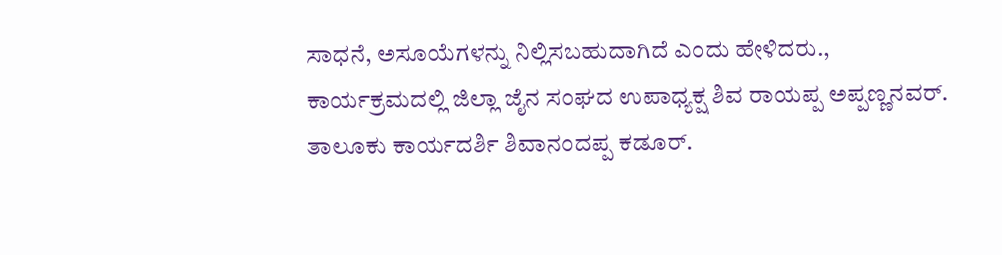ಸಾಧನೆ, ಅಸೂಯೆಗಳನ್ನು ನಿಲ್ಲಿಸಬಹುದಾಗಿದೆ ಎಂದು ಹೇಳಿದರು.,
ಕಾರ್ಯಕ್ರಮದಲ್ಲಿ ಜಿಲ್ಲಾ ಜೈನ ಸಂಘದ ಉಪಾಧ್ಯಕ್ಷ ಶಿವ ರಾಯಪ್ಪ ಅಪ್ಪಣ್ಣನವರ್. ತಾಲೂಕು ಕಾರ್ಯದರ್ಶಿ ಶಿವಾನಂದಪ್ಪ ಕಡೂರ್.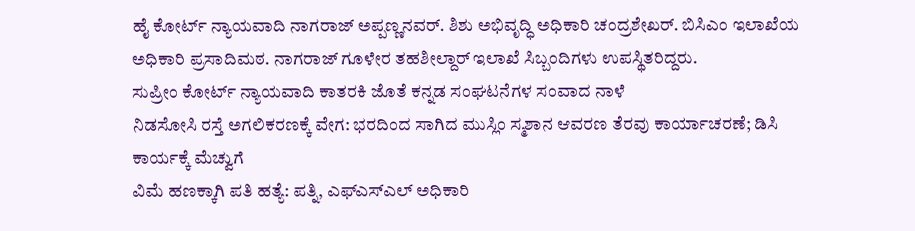ಹೈ ಕೋರ್ಟ್ ನ್ಯಾಯವಾದಿ ನಾಗರಾಜ್ ಅಪ್ಪಣ್ಣನವರ್. ಶಿಶು ಅಭಿವೃದ್ಧಿ ಅಧಿಕಾರಿ ಚಂದ್ರಶೇಖರ್. ಬಿಸಿಎಂ ಇಲಾಖೆಯ ಅಧಿಕಾರಿ ಪ್ರಸಾದಿಮಠ. ನಾಗರಾಜ್ ಗೂಳೇರ ತಹಶೀಲ್ದಾರ್ ಇಲಾಖೆ ಸಿಬ್ಬಂದಿಗಳು ಉಪಸ್ಥಿತರಿದ್ದರು.
ಸುಪ್ರೀಂ ಕೋರ್ಟ್ ನ್ಯಾಯವಾದಿ ಕಾತರಕಿ ಜೊತೆ ಕನ್ನಡ ಸಂಘಟನೆಗಳ ಸಂವಾದ ನಾಳೆ
ನಿಡಸೋಸಿ ರಸ್ತೆ ಅಗಲಿಕರಣಕ್ಕೆ ವೇಗ: ಭರದಿಂದ ಸಾಗಿದ ಮುಸ್ಲಿಂ ಸ್ಮಶಾನ ಆವರಣ ತೆರವು ಕಾರ್ಯಾಚರಣೆ; ಡಿಸಿ ಕಾರ್ಯಕ್ಕೆ ಮೆಚ್ವುಗೆ
ವಿಮೆ ಹಣಕ್ಕಾಗಿ ಪತಿ ಹತ್ಯೆ: ಪತ್ನಿ, ಎಫ್ಎಸ್ಎಲ್ ಅಧಿಕಾರಿ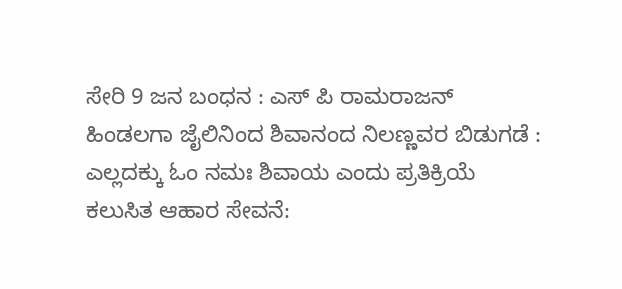ಸೇರಿ 9 ಜನ ಬಂಧನ : ಎಸ್ ಪಿ ರಾಮರಾಜನ್
ಹಿಂಡಲಗಾ ಜೈಲಿನಿಂದ ಶಿವಾನಂದ ನಿಲಣ್ಣವರ ಬಿಡುಗಡೆ : ಎಲ್ಲದಕ್ಕು ಓಂ ನಮಃ ಶಿವಾಯ ಎಂದು ಪ್ರತಿಕ್ರಿಯೆ
ಕಲುಸಿತ ಆಹಾರ ಸೇವನೆ: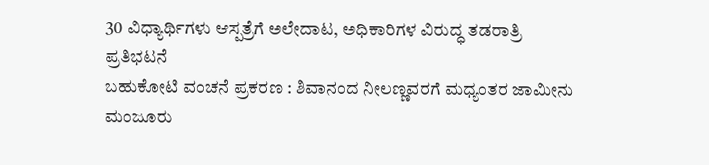30 ವಿಧ್ಯಾರ್ಥಿಗಳು ಆಸ್ಪತ್ರೆಗೆ ಅಲೇದಾಟ, ಅಧಿಕಾರಿಗಳ ವಿರುದ್ಧ ತಡರಾತ್ರಿ ಪ್ರತಿಭಟನೆ
ಬಹುಕೋಟಿ ವಂಚನೆ ಪ್ರಕರಣ : ಶಿವಾನಂದ ನೀಲಣ್ಣವರಗೆ ಮಧ್ಯಂತರ ಜಾಮೀನು ಮಂಜೂರು